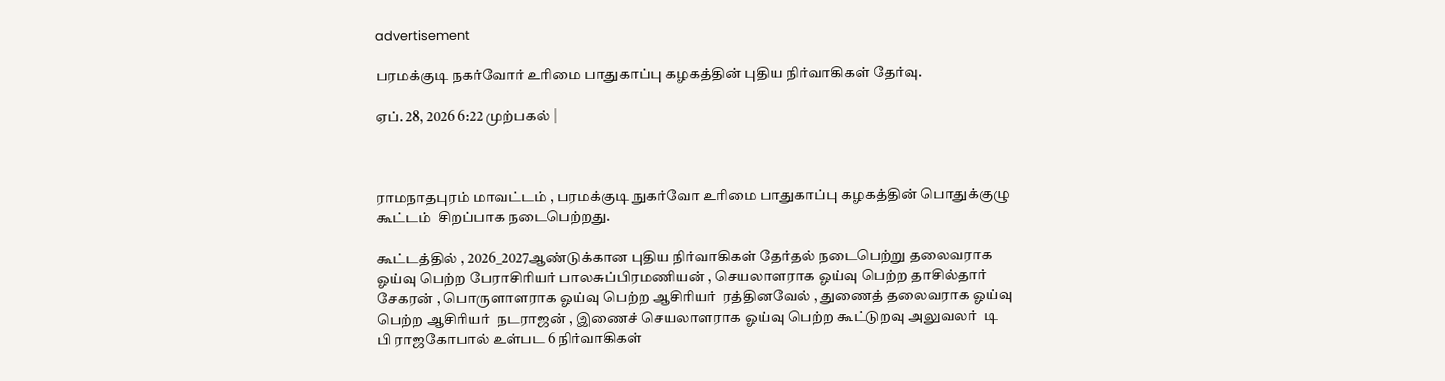advertisement

பரமக்குடி நகர்வோர் உரிமை பாதுகாப்பு கழகத்தின் புதிய நிர்வாகிகள் தேர்வு.

ஏப். 28, 2026 6:22 முற்பகல் |



ராமநாதபுரம் மாவட்டம் , பரமக்குடி நுகர்வோ உரிமை பாதுகாப்பு கழகத்தின் பொதுக்குழு கூட்டம்  சிறப்பாக நடைபெற்றது.

கூட்டத்தில் , 2026_2027ஆண்டுக்கான புதிய நிர்வாகிகள் தேர்தல் நடைபெற்று தலைவராக ஓய்வு பெற்ற பேராசிரியர் பாலசுப்பிரமணியன் , செயலாளராக ஓய்வு பெற்ற தாசில்தார்  சேகரன் , பொருளாளராக ஓய்வு பெற்ற ஆசிரியர்  ரத்தினவேல் , துணைத் தலைவராக ஓய்வு பெற்ற ஆசிரியர்  நடராஜன் , இணைச் செயலாளராக ஓய்வு பெற்ற கூட்டுறவு அலுவலர்  டி பி ராஜகோபால் உள்பட 6 நிர்வாகிகள்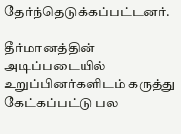தேர்ந்தெடுக்கப்பட்டனர்.

தீர்மானத்தின் அடிப்படையில் உறுப்பினர்களிடம் கருத்து கேட்கப்பட்டு பல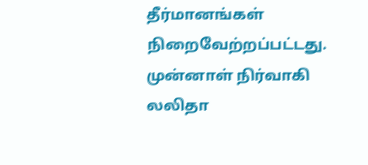தீர்மானங்கள் நிறைவேற்றப்பட்டது. முன்னாள் நிர்வாகி லலிதா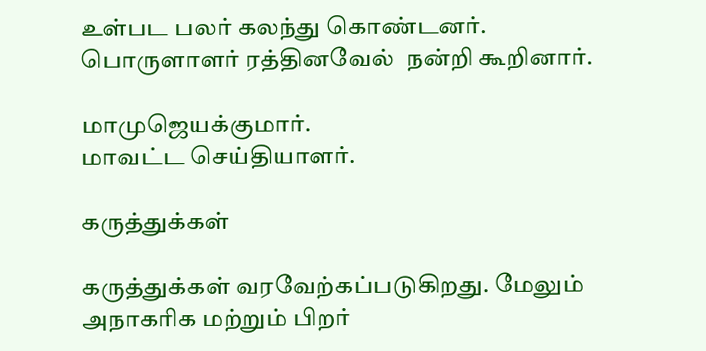உள்பட பலர் கலந்து கொண்டனர். பொருளாளர் ரத்தினவேல்  நன்றி கூறினார்.

மாமுஜெயக்குமார்.
மாவட்ட செய்தியாளர்.

கருத்துக்கள்

கருத்துக்கள் வரவேற்கப்படுகிறது. மேலும் அநாகரிக மற்றும் பிறர்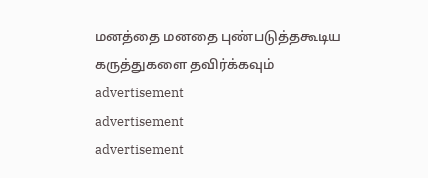மனத்தை மனதை புண்படுத்தகூடிய கருத்துகளை தவிர்க்கவும்
advertisement
advertisement
advertisement